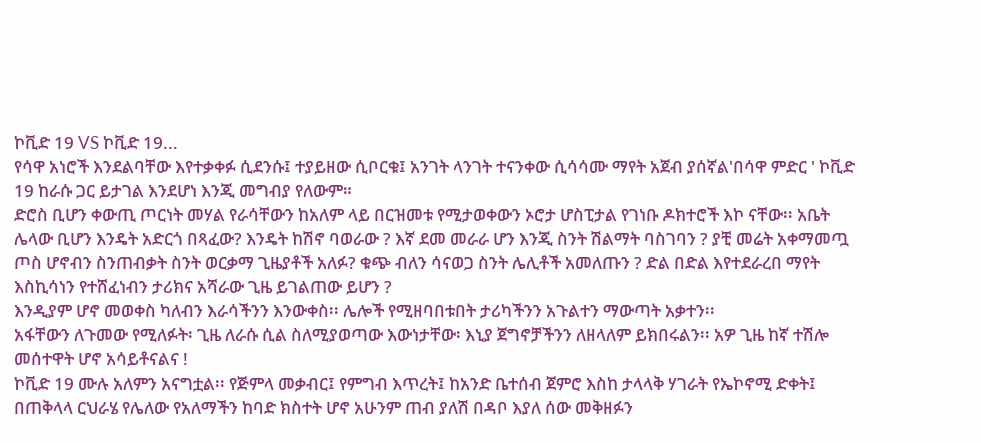ኮቪድ 19 VS ኮቪድ 19...
የሳዋ አነሮች እንደልባቸው እየተቃቀፉ ሲደንሱ፤ ተያይዘው ሲቦርቁ፤ አንገት ላንገት ተናንቀው ሲሳሳሙ ማየት አጀብ ያሰኛል'በሳዋ ምድር ' ኮቪድ 19 ከራሱ ጋር ይታገል እንደሆነ እንጂ መግብያ የለውም።
ድሮስ ቢሆን ቀውጢ ጦርነት መሃል የራሳቸውን ከአለም ላይ በርዝመቱ የሚታወቀውን ኦሮታ ሆስፒታል የገነቡ ዶክተሮች እኮ ናቸው፡፡ አቤት ሌላው ቢሆን እንዴት አድርጎ በጻፈው? እንዴት ከሽኖ ባወራው ? እኛ ደመ መራራ ሆን እንጂ ስንት ሽልማት ባስገባን ? ያቺ መሬት አቀማመጧ ጦስ ሆኖብን ስንጠብቃት ስንት ወርቃማ ጊዜያቶች አለፉ? ቁጭ ብለን ሳናወጋ ስንት ሌሊቶች አመለጡን ? ድል በድል እየተደራረበ ማየት እስኪሳነን የተሸፈነብን ታሪክና አሻራው ጊዜ ይገልጠው ይሆን ?
እንዲያም ሆኖ መወቀስ ካለብን እራሳችንን እንውቀስ፡፡ ሌሎች የሚዘባበቱበት ታሪካችንን አጉልተን ማውጣት አቃተን፡፡
አፋቸውን ለጉመው የሚለፉት፡ ጊዜ ለራሱ ሲል ስለሚያወጣው እውነታቸው፡ እኒያ ጀግኖቻችንን ለዘላለም ይክበሩልን፡፡ አዎ ጊዜ ከኛ ተሽሎ መሰተዋት ሆኖ አሳይቶናልና !
ኮቪድ 19 ሙሉ አለምን አናግቷል፡፡ የጅምላ መቃብር፤ የምግብ እጥረት፤ ከአንድ ቤተሰብ ጀምሮ እስከ ታላላቅ ሃገራት የኤኮኖሚ ድቀት፤ በጠቅላላ ርህራሄ የሌለው የአለማችን ከባድ ክስተት ሆኖ አሁንም ጠብ ያለሽ በዳቦ እያለ ሰው መቅዘፉን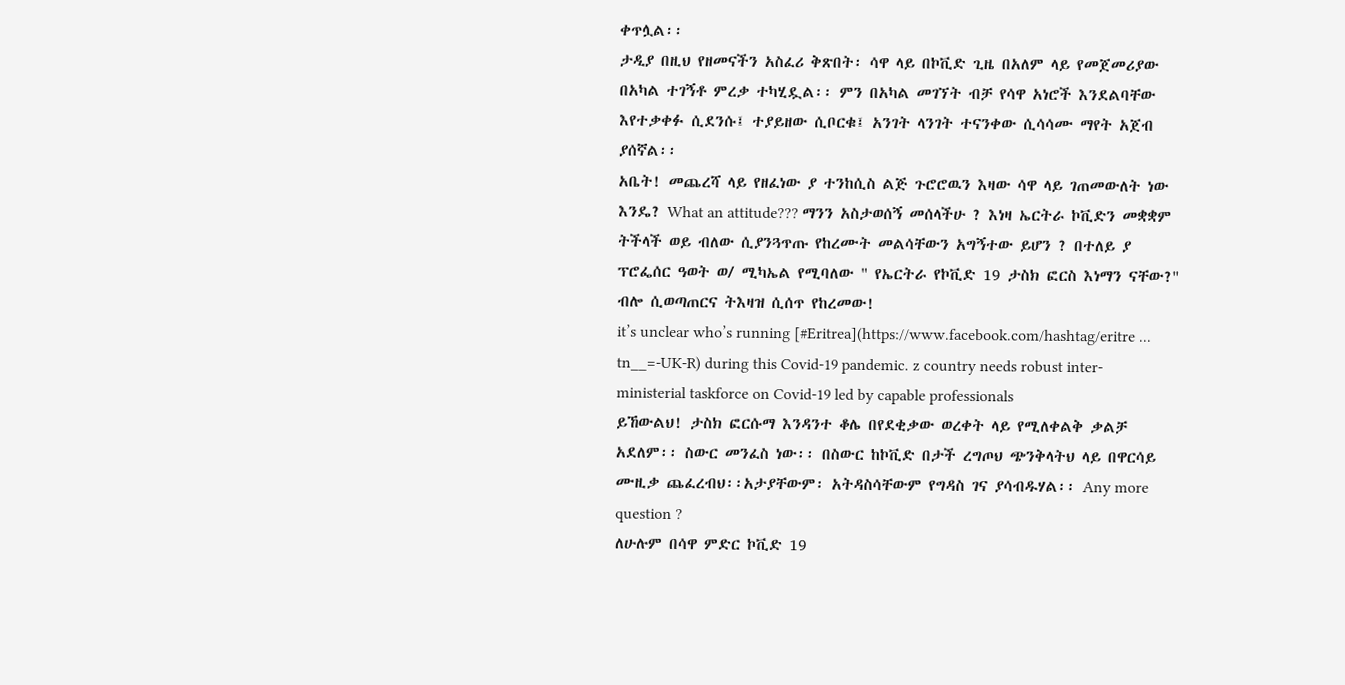ቀጥሏል፡፡
ታዲያ በዚህ የዘመናችን አስፈሪ ቅጽበት፡ ሳዋ ላይ በኮቪድ ጊዜ በአለም ላይ የመጀመሪያው በአካል ተገኝቶ ምረቃ ተካሂዷል፡፡ ምን በአካል መገኘት ብቻ የሳዋ አነሮች እንደልባቸው እየተቃቀፉ ሲደንሱ፤ ተያይዘው ሲቦርቁ፤ አንገት ላንገት ተናንቀው ሲሳሳሙ ማየት አጀብ ያሰኛል፡፡
አቤት! መጨረሻ ላይ የዘፈነው ያ ተንከሲስ ልጅ ጉሮሮዉን እዛው ሳዋ ላይ ገጠመውለት ነው እንዴ? What an attitude??? ማንን አስታወሰኝ መሰላችሁ ? እነዛ ኤርትራ ኮቪድን መቋቋም ትችላች ወይ ብለው ሲያንጓጥጡ የከረሙት መልሳቸውን አግኝተው ይሆን ? በተለይ ያ ፕሮፌሰር ዓወት ወ/ ሚካኤል የሚባለው " የኤርትራ የኮቪድ 19 ታስክ ፎርስ እነማን ናቸው?'' ብሎ ሲወጣጠርና ትእዛዝ ሲሰጥ የከረመው!
it’s unclear who’s running [#Eritrea](https://www.facebook.com/hashtag/eritre ... tn__=-UK-R) during this Covid-19 pandemic. z country needs robust inter-ministerial taskforce on Covid-19 led by capable professionals
ይኸውልህ! ታስክ ፎርሱማ እንዳንተ ቆሌ በየደቂቃው ወረቀት ላይ የሚለቀልቅ ቃልቻ አደለም፡፡ ስውር መንፈስ ነው፡፡ በስውር ከኮቪድ በታች ረግጦህ ጭንቅላትህ ላይ በዋርሳይ ሙዚቃ ጨፈረብህ፡፡አታያቸውም፡ አትዳስሳቸውም የግዳስ ገና ያሳብዱሃል፡፡ Any more question ?
ለሁሉም በሳዋ ምድር ኮቪድ 19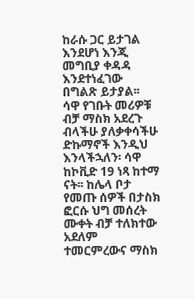ከራሱ ጋር ይታገል እንደሆነ እንጂ መግቢያ ቀዳዳ እንደተነፈገው በግልጽ ይታያል፡፡
ሳዋ የገቡት መሪዎቹ ብቻ ማስክ አደረጉ ብላችሁ ያለቃቀሳችሁ ድኩማኖች እንዲህ እንላችኋለን፡ ሳዋ ከኮቪድ 19 ነጻ ከተማ ናት፡፡ ከሌላ ቦታ የመጡ ሰዎች በታስክ ፎርሱ ህግ መሰረት ሙቀት ብቻ ተለክተው አደለም ተመርምረውና ማስክ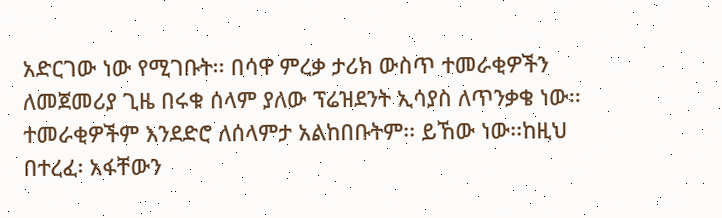አድርገው ነው የሚገቡት፡፡ በሳዋ ምረቃ ታሪክ ውስጥ ተመራቂዎችን ለመጀመሪያ ጊዜ በሩቁ ሰላም ያለው ፕሬዝደንት ኢሳያስ ለጥንቃቄ ነው፡፡ ተመራቂዎችም እንደድሮ ለሰላምታ አልከበቡትም፡፡ ይኸው ነው፡፡ከዚህ በተረፈ፡ አፋቸውን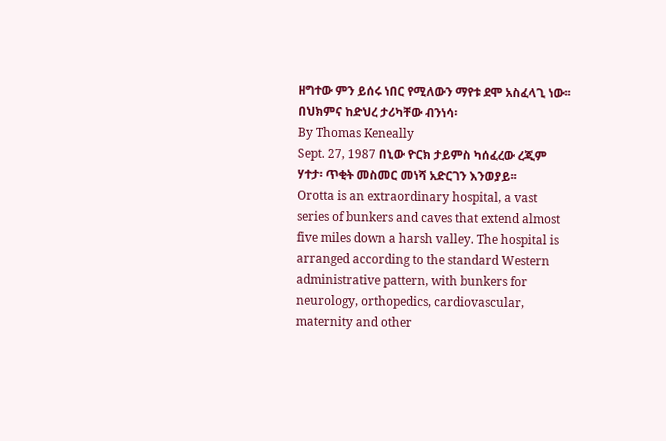ዘግተው ምን ይሰሩ ነበር የሚለውን ማየቱ ደሞ አስፈላጊ ነው፡፡በህክምና ከድህረ ታሪካቸው ብንነሳ፡
By Thomas Keneally
Sept. 27, 1987 በኒው ዮርክ ታይምስ ካሰፈረው ረጂም ሃተታ፡ ጥቂት መስመር መነሻ አድርገን እንወያይ፡፡
Orotta is an extraordinary hospital, a vast series of bunkers and caves that extend almost five miles down a harsh valley. The hospital is arranged according to the standard Western administrative pattern, with bunkers for neurology, orthopedics, cardiovascular, maternity and other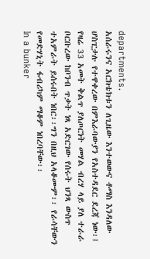departments.
አሰራሩንና አርክቴክቱን ለጊዜው እንተወውና ቶማስ እንዳለው ሆስፒታሉ የተዋቀረው በምእራባውያን የአስተዳደር ደረጃ ነው፡፤ የዛሬ 33 አመት ቅልጥ ያለጦርነት መሃል ብረሃ ላይ ያለ ተራራ ቦርቡረው ከቦንብ ጥቃት ነጻ አድርገው የሰሩት ህንጻ ውስጥ ተአምራት ይሰሩበት ነበር፡፡ግን በዚህ አላቆሙም፡፡ የራሳቸውን የመድሃኒት ፋብሪካም ማቆም ነበረባቸው፡፡
In a bunker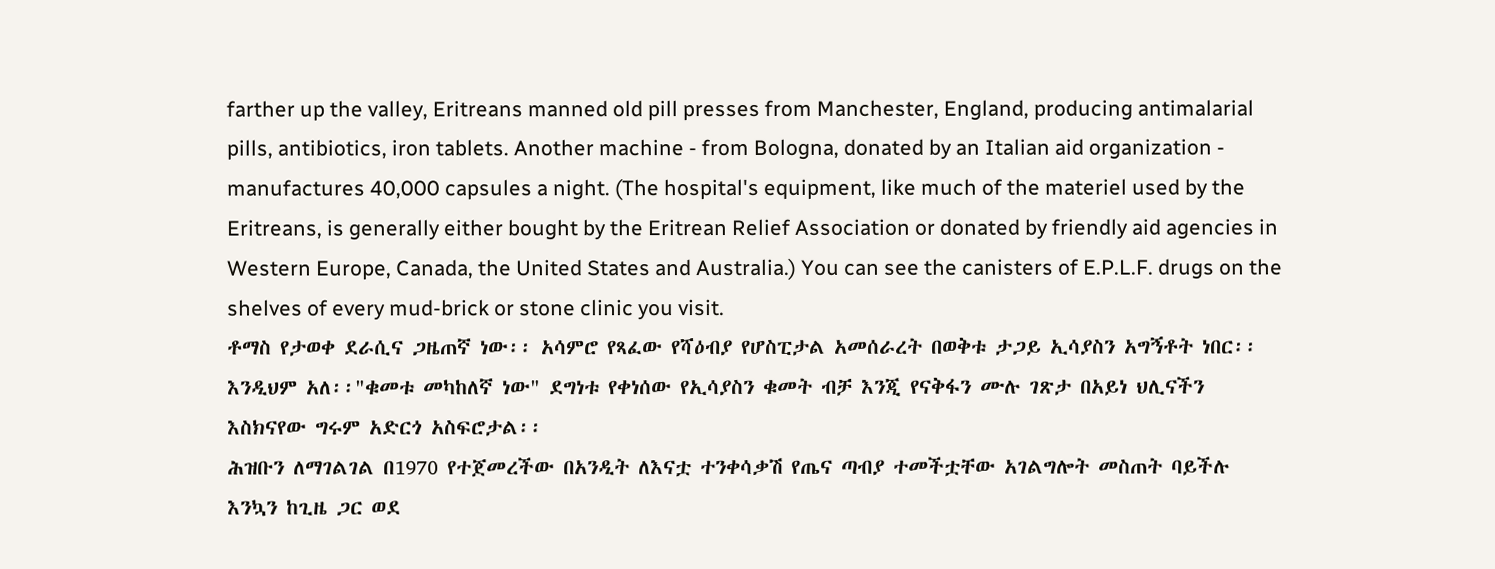farther up the valley, Eritreans manned old pill presses from Manchester, England, producing antimalarial pills, antibiotics, iron tablets. Another machine - from Bologna, donated by an Italian aid organization - manufactures 40,000 capsules a night. (The hospital's equipment, like much of the materiel used by the Eritreans, is generally either bought by the Eritrean Relief Association or donated by friendly aid agencies in Western Europe, Canada, the United States and Australia.) You can see the canisters of E.P.L.F. drugs on the shelves of every mud-brick or stone clinic you visit.
ቶማስ የታወቀ ደራሲና ጋዜጠኛ ነው፡፡ አሳምሮ የጻፈው የሻዕብያ የሆስፒታል አመሰራረት በወቅቱ ታጋይ ኢሳያስን አግኝቶት ነበር፡፡ እንዲህም አለ፡፡"ቁመቱ መካከለኛ ነው" ደግነቱ የቀነሰው የኢሳያስን ቁመት ብቻ እንጂ የናቅፋን ሙሉ ገጽታ በአይነ ህሊናችን እስክናየው ግሩም አድርጎ አስፍሮታል፡፡
ሕዝቡን ለማገልገል በ1970 የተጀመረችው በአንዲት ለእናቷ ተንቀሳቃሽ የጤና ጣብያ ተመችቷቸው አገልግሎት መስጠት ባይችሉ እንኳን ከጊዜ ጋር ወደ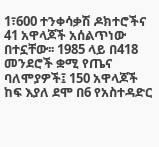1፣600 ተንቀሳቃሽ ዶክተሮችና 41 አዋላጆች አሰልጥነው በተኗቸው፡፡ 1985 ላይ በ418 መንደሮች ቋሚ የጤና ባለሞያዎች፤ 150 አዋላጆች ከፍ እያለ ደሞ በ6 የአስተዳድር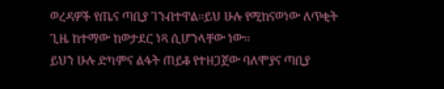ወረዳዎች የጤና ጣቢያ ገንብተዋል፡፡ይህ ሁሉ የሚከናወነው ለጥቂት ጊዜ ከተማው ከወታደር ነጻ ሲሆንላቸው ነው፡፡
ይህን ሁሉ ድካምና ልፋት ጠይቆ የተዘጋጀው ባለሞያና ጣቢያ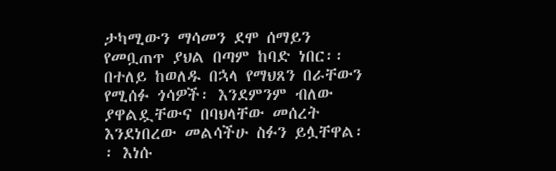ታካሚውን ማሳመን ደሞ ሰማይን የመቧጠጥ ያህል በጣም ከባድ ነበር፡፡ በተለይ ከወለዱ በኋላ የማህጸን በራቸውን የሚሰፉ ጎሳዎች፡ እንደምንም ብለው ያዋልዷቸውና በባህላቸው መሰረት እንደነበረው መልሳችሁ ስፉን ይሏቸዋል፡፡ እነሱ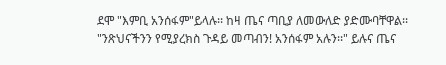ደሞ "እምቢ አንሰፋም"ይላሉ፡፡ ከዛ ጤና ጣቢያ ለመውለድ ያድሙባቸዋል፡፡ "ንጽህናችንን የሚያረክስ ጉዳይ መጣብን! አንሰፋም አሉን፡፡" ይሉና ጤና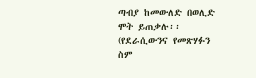ጣብያ ከመውለድ በወሊድ ሞት ይጠቃሉ፡፡(የደራሲውንና የመጽሃፉን ስም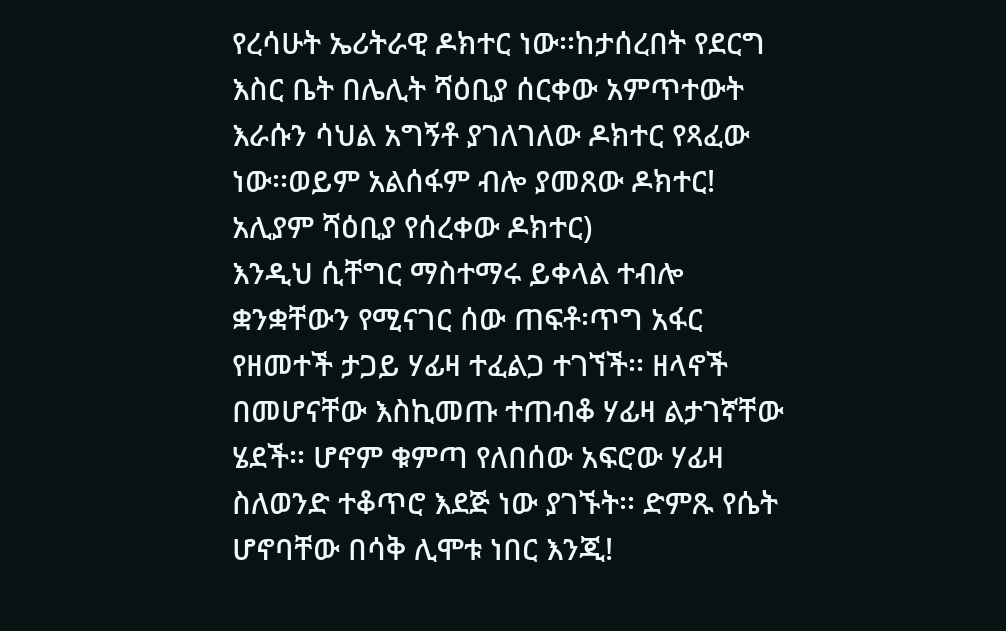የረሳሁት ኤሪትራዊ ዶክተር ነው፡፡ከታሰረበት የደርግ እስር ቤት በሌሊት ሻዕቢያ ሰርቀው አምጥተውት እራሱን ሳህል አግኝቶ ያገለገለው ዶክተር የጻፈው ነው፡፡ወይም አልሰፋም ብሎ ያመጸው ዶክተር! አሊያም ሻዕቢያ የሰረቀው ዶክተር)
እንዲህ ሲቸግር ማስተማሩ ይቀላል ተብሎ ቋንቋቸውን የሚናገር ሰው ጠፍቶ፡ጥግ አፋር የዘመተች ታጋይ ሃፊዛ ተፈልጋ ተገኘች፡፡ ዘላኖች በመሆናቸው እስኪመጡ ተጠብቆ ሃፊዛ ልታገኛቸው ሄደች፡፡ ሆኖም ቁምጣ የለበሰው አፍሮው ሃፊዛ ስለወንድ ተቆጥሮ እደጅ ነው ያገኙት፡፡ ድምጹ የሴት ሆኖባቸው በሳቅ ሊሞቱ ነበር እንጂ!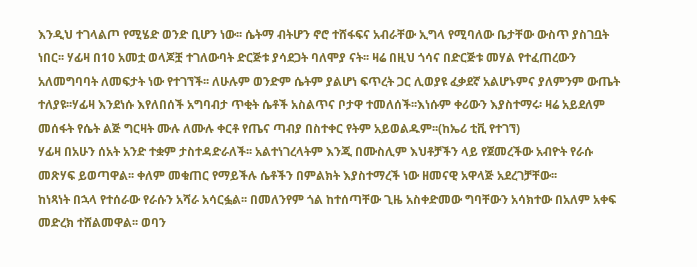እንዲህ ተገላልጦ የሚሄድ ወንድ ቢሆን ነው፡፡ ሴትማ ብትሆን ኖሮ ተሸፋፍና አብራቸው ኢግላ የሚባለው ቤታቸው ውስጥ ያስገቧት ነበር፡፡ ሃፊዛ በ10 አመቷ ወላጆቿ ተገለውባት ድርጅቱ ያሳደጋት ባለሞያ ናት፡፡ ዛሬ በዚህ ጎሳና በድርጅቱ መሃል የተፈጠረውን አለመግባባት ለመፍታት ነው የተገኘች፡፡ ለሁሉም ወንድም ሴትም ያልሆነ ፍጥረት ጋር ሊወያዩ ፈቃደኛ አልሆኑምና ያለምንም ውጤት ተለያዩ፡፡ሃፊዛ እንደነሱ እየለበሰች አግባብታ ጥቂት ሴቶች አስልጥና ቦታዋ ተመለሰች፡፡እነሱም ቀሪውን እያስተማሩ፡ ዛሬ አይደለም መሰፋት የሴት ልጅ ግርዛት ሙሉ ለሙሉ ቀርቶ የጤና ጣብያ በስተቀር የትም አይወልዱም፡፡(ከኤሪ ቲቪ የተገኘ)
ሃፊዛ በአሁን ሰአት አንድ ተቋም ታስተዳድራለች፡፡ አልተነገረላትም እንጂ በሙስሊም እህቶቻችን ላይ የጀመረችው አብዮት የራሱ መጽሃፍ ይወጣዋል፡፡ ቀለም መቁጠር የማይችሉ ሴቶችን በምልክት እያስተማረች ነው ዘመናዊ አዋላጅ አደረገቻቸው፡፡
ከነጻነት በኋላ የተሰራው የራሱን አሻራ አሳርፏል፡፡ በመለንየም ጎል ከተሰጣቸው ጊዜ አስቀድመው ግባቸውን አሳክተው በአለም አቀፍ መድረክ ተሸልመዋል፡፡ ወባን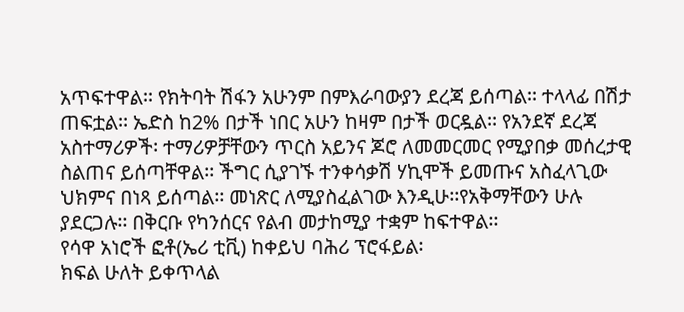አጥፍተዋል፡፡ የክትባት ሽፋን አሁንም በምእራባውያን ደረጃ ይሰጣል፡፡ ተላላፊ በሽታ ጠፍቷል፡፡ ኤድስ ከ2% በታች ነበር አሁን ከዛም በታች ወርዷል፡፡ የአንደኛ ደረጃ አስተማሪዎች፡ ተማሪዎቻቸውን ጥርስ አይንና ጆሮ ለመመርመር የሚያበቃ መሰረታዊ ስልጠና ይሰጣቸዋል፡፡ ችግር ሲያገኙ ተንቀሳቃሽ ሃኪሞች ይመጡና አስፈላጊው ህክምና በነጻ ይሰጣል፡፡ መነጽር ለሚያስፈልገው እንዲሁ፡፡የአቅማቸውን ሁሉ ያደርጋሉ፡፡ በቅርቡ የካንሰርና የልብ መታከሚያ ተቋም ከፍተዋል፡፡
የሳዋ አነሮች ፎቶ(ኤሪ ቲቪ) ከቀይህ ባሕሪ ፕሮፋይል፡
ክፍል ሁለት ይቀጥላል